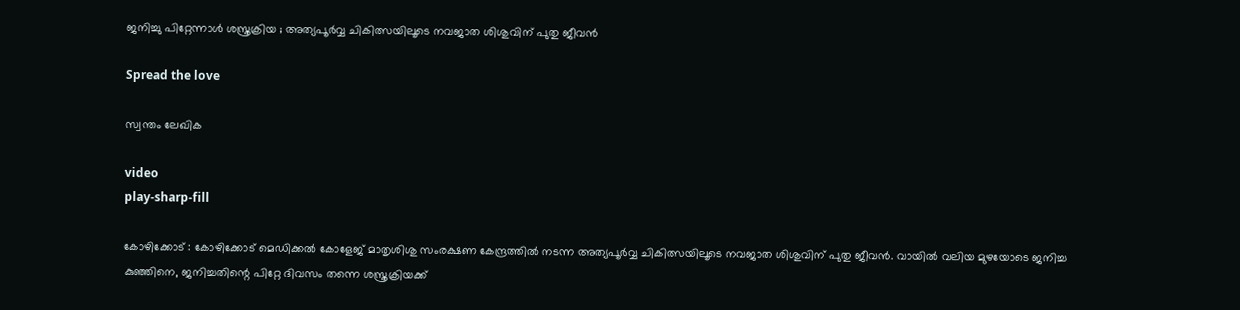ജനിച്ചു പിറ്റേന്നാൾ ശസ്ത്രക്രിയ ; അത്യപൂർവ്വ ചികിത്സയിലൂടെ നവജാത ശിശുവിന് പുതു ജീവൻ

Spread the love

സ്വന്തം ലേഖിക

video
play-sharp-fill

കോഴിക്കോട് : കോഴിക്കോട് മെഡിക്കൽ കോളേജ് മാതൃശിശു സംരക്ഷണ കേന്ദ്രത്തിൽ നടന്ന അത്യപൂർവ്വ ചികിത്സയിലൂടെ നവജാത ശിശുവിന് പുതു ജീവൻ. വായിൽ വലിയ മുഴയോടെ ജനിച്ച കുഞ്ഞിനെ, ജനിച്ചതിന്റെ പിറ്റേ ദിവസം തന്നെ ശസ്ത്രക്രിയക്ക്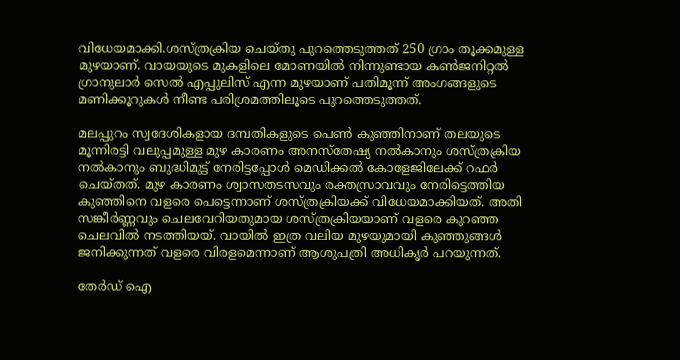വിധേയമാക്കി.ശസ്ത്രക്രിയ ചെയ്തു പുറത്തെടുത്തത് 250 ഗ്രാം തൂക്കമുള്ള മുഴയാണ്. വായയുടെ മുകളിലെ മോണയിൽ നിന്നുണ്ടായ കൺജനിറ്റൽ ഗ്രാനുലാർ സെൽ എപ്പുലിസ് എന്ന മുഴയാണ് പതിമൂന്ന് അംഗങ്ങളുടെ മണിക്കൂറുകൾ നീണ്ട പരിശ്രമത്തിലൂടെ പുറത്തെടുത്തത്.

മലപ്പുറം സ്വദേശികളായ ദമ്പതികളുടെ പെൺ കുഞ്ഞിനാണ് തലയുടെ മൂന്നിരട്ടി വലുപ്പമുള്ള മുഴ കാരണം അനസ്‌തേഷ്യ നൽകാനും ശസ്ത്രക്രിയ നൽകാനും ബുദ്ധിമുട്ട് നേരിട്ടപ്പോൾ മെഡിക്കൽ കോളേജിലേക്ക് റഫർ ചെയ്തത്. മുഴ കാരണം ശ്വാസതടസവും രക്തസ്രാവവും നേരിട്ടെത്തിയ കുഞ്ഞിനെ വളരെ പെട്ടെന്നാണ് ശസ്ത്രക്രിയക്ക് വിധേയമാക്കിയത്. അതി സങ്കീർണ്ണവും ചെലവേറിയതുമായ ശസ്ത്രക്രിയയാണ് വളരെ കുറഞ്ഞ ചെലവിൽ നടത്തിയയ്. വായിൽ ഇത്ര വലിയ മുഴയുമായി കുഞ്ഞുങ്ങൾ ജനിക്കുന്നത് വളരെ വിരളമെന്നാണ് ആശുപത്രി അധികൃർ പറയുന്നത്.

തേർഡ് ഐ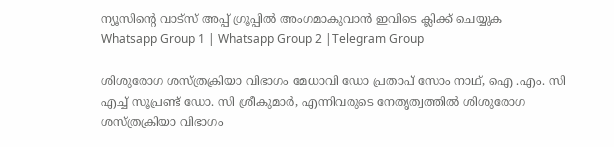ന്യൂസിന്റെ വാട്സ് അപ്പ് ഗ്രൂപ്പിൽ അംഗമാകുവാൻ ഇവിടെ ക്ലിക്ക് ചെയ്യുക
Whatsapp Group 1 | Whatsapp Group 2 |Telegram Group

ശിശുരോഗ ശസ്ത്രക്രിയാ വിഭാഗം മേധാവി ഡോ പ്രതാപ് സോം നാഥ്, ഐ .എം. സി എച്ച് സൂപ്രണ്ട് ഡോ. സി ശ്രീകുമാർ, എന്നിവരുടെ നേതൃത്വത്തിൽ ശിശുരോഗ ശസ്ത്രക്രിയാ വിഭാഗം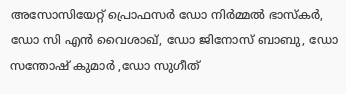അസോസിയേറ്റ് പ്രൊഫസർ ഡോ നിർമ്മൽ ഭാസ്‌കർ, ഡോ സി എൻ വൈശാഖ്, ഡോ ജിനോസ് ബാബു, ഡോ സന്തോഷ് കുമാർ ,ഡോ സുഗീത്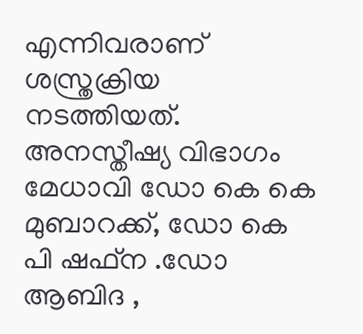എന്നിവരാണ് ശസ്ത്രക്രിയ നടത്തിയത്. അനസ്തീഷ്യ വിഭാഗം മേധാവി ഡോ കെ കെ മുബാറക്ക്, ഡോ കെ പി ഷഫ്‌ന .ഡോ ആബിദ ,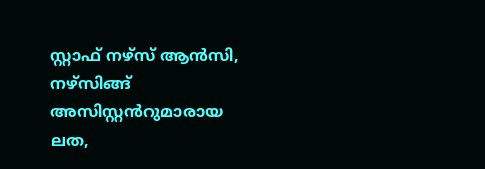സ്റ്റാഫ് നഴ്‌സ് ആൻസി, നഴ്‌സിങ്ങ് അസിസ്റ്റൻറുമാരായ ലത,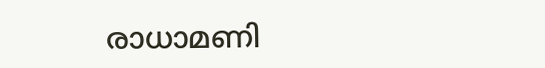രാധാമണി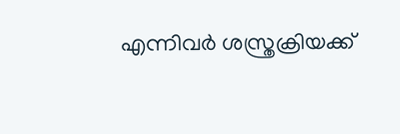എന്നിവർ ശസ്ത്രക്രിയക്ക്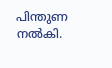പിന്തുണ നൽകി.